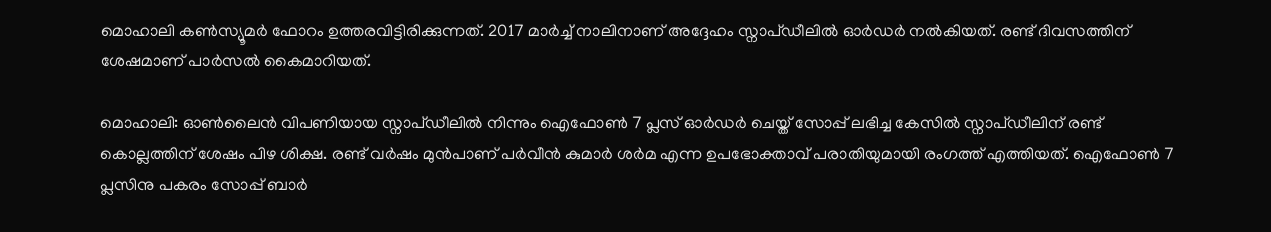മൊഹാലി കൺസ്യൂമർ ഫോറം ഉത്തരവിട്ടിരിക്കുന്നത്. 2017 മാർച്ച് നാലിനാണ് അദ്ദേഹം സ്നാപ്ഡീലിൽ ഓർഡർ നൽകിയത്. രണ്ട് ദിവസത്തിന് ശേഷമാണ് പാർസൽ കൈമാറിയത്.

മൊഹാലി: ഓണ്‍ലൈന്‍ വിപണിയായ സ്നാപ്ഡീലില്‍ നിന്നും ഐഫോൺ 7 പ്ലസ് ഓർഡർ ചെയ്ത് സോപ്പ് ലഭിച്ച കേസില്‍ സ്നാപ്ഡീലിന് രണ്ട് കൊല്ലത്തിന് ശേഷം പിഴ ശിക്ഷ. രണ്ട് വർഷം മുൻപാണ് പർവീൻ കുമാർ ശർമ എന്ന ഉപഭോക്താവ് പരാതിയുമായി രംഗത്ത് എത്തിയത്. ഐഫോൺ 7 പ്ലസിനു പകരം സോപ്പ് ബാര്‍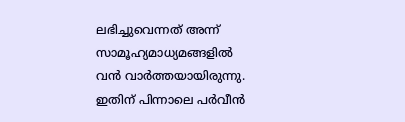ലഭിച്ചുവെന്നത് അന്ന് സാമൂഹ്യമാധ്യമങ്ങളില്‍ വന്‍ വാര്‍ത്തയായിരുന്നു. ഇതിന് പിന്നാലെ പർവീൻ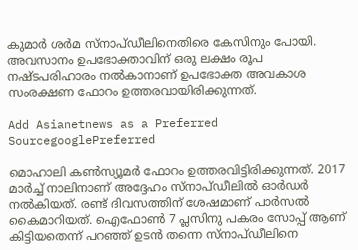കുമാർ ശര്‍മ സ്നാപ്ഡീലിനെതിരെ കേസിനും പോയി. അവസാനം ഉപഭോക്താവിന് ഒരു ലക്ഷം രൂപ നഷ്ടപരിഹാരം നൽകാനാണ് ഉപഭോക്ത അവകാശ സംരക്ഷണ ഫോറം ഉത്തരവായിരിക്കുന്നത്.

Add Asianetnews as a Preferred SourcegooglePreferred

മൊഹാലി കൺസ്യൂമർ ഫോറം ഉത്തരവിട്ടിരിക്കുന്നത്. 2017 മാർച്ച് നാലിനാണ് അദ്ദേഹം സ്നാപ്ഡീലിൽ ഓർഡർ നൽകിയത്. രണ്ട് ദിവസത്തിന് ശേഷമാണ് പാർസൽ കൈമാറിയത്. ഐഫോൺ 7 പ്ലസിനു പകരം സോപ്പ് ആണ് കിട്ടിയതെന്ന് പറഞ്ഞ് ഉടൻ തന്നെ സ്നാപ്ഡീലിനെ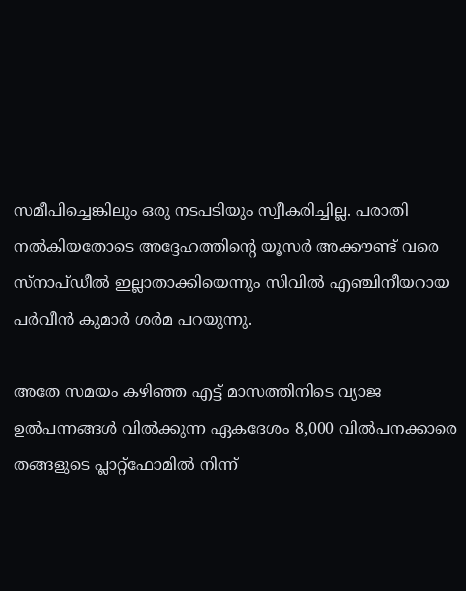സമീപിച്ചെങ്കിലും ഒരു നടപടിയും സ്വീകരിച്ചില്ല. പരാതി നൽകിയതോടെ അദ്ദേഹത്തിന്‍റെ യൂസർ അക്കൗണ്ട് വരെ സ്നാപ്ഡീൽ ഇല്ലാതാക്കിയെന്നും സിവില്‍ എഞ്ചിനീയറായ പർവീൻ കുമാർ ശർമ പറയുന്നു.

അതേ സമയം കഴിഞ്ഞ എട്ട് മാസത്തിനിടെ വ്യാജ ഉൽപന്നങ്ങൾ വിൽക്കുന്ന ഏകദേശം 8,000 വിൽപനക്കാരെ തങ്ങളുടെ പ്ലാറ്റ്‌ഫോമിൽ നിന്ന്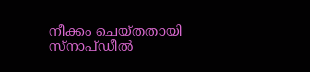നീക്കം ചെയ്തതായി സ്‌നാപ്ഡീൽ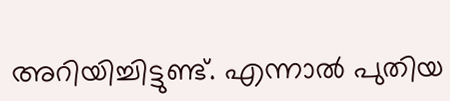അറിയിച്ചിട്ടുണ്ട്. എന്നാല്‍ പുതിയ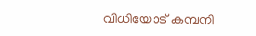വിധിയോട് കമ്പനി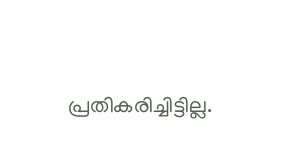പ്രതികരിച്ചിട്ടില്ല.